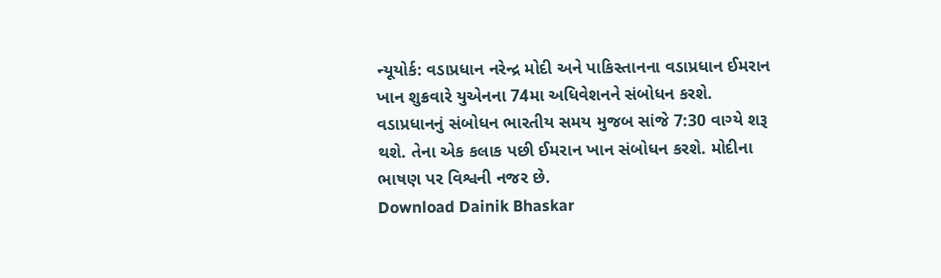ન્યૂયોર્ક: વડાપ્રધાન નરેન્દ્ર મોદી અને પાકિસ્તાનના વડાપ્રધાન ઈમરાન ખાન શુક્રવારે યુએનના 74મા અધિવેશનને સંબોધન કરશે. વડાપ્રધાનનું સંબોધન ભારતીય સમય મુજબ સાંજે 7:30 વાગ્યે શરૂ થશે. તેના એક કલાક પછી ઈમરાન ખાન સંબોધન કરશે. મોદીના ભાષણ પર વિશ્વની નજર છે.
Download Dainik Bhaskar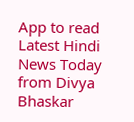App to read Latest Hindi News Today
from Divya Bhaskar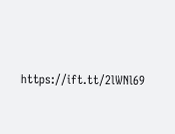https://ift.tt/2lWNl69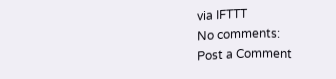via IFTTT
No comments:
Post a Comment